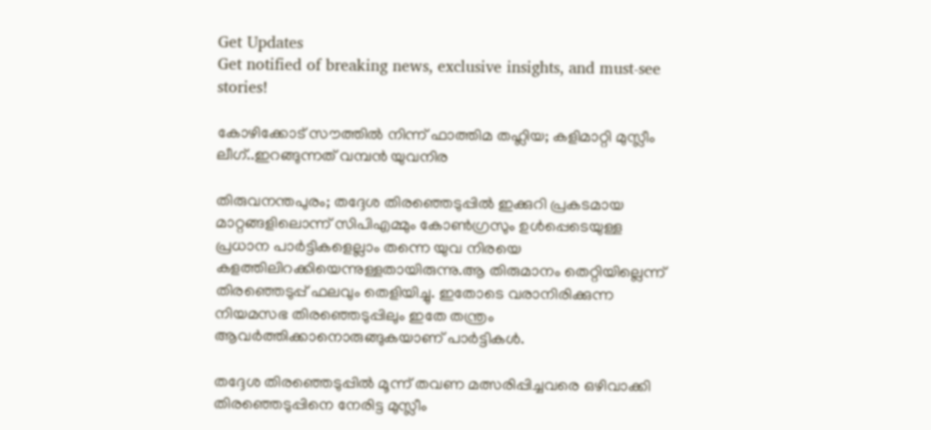Get Updates
Get notified of breaking news, exclusive insights, and must-see stories!

കോഴിക്കോട് സൗത്തിൽ നിന്ന് ഫാത്തിമ തഹ്ലിയ; കളിമാറ്റി മുസ്ലീം ലീഗ്..ഇറങ്ങുന്നത് വമ്പൻ യുവനിര

തിരുവനന്തപുരം; തദ്ദേശ തിരഞ്ഞെടുപ്പിൽ ഇക്കുറി പ്രകടമായ മാറ്റങ്ങളിലൊന്ന് സിപിഎമ്മും കോൺഗ്രസും ഉൾപ്പെടെയുള്ള പ്രധാന പാർട്ടികളെല്ലാം തന്നെ യുവ നിരയെ കളത്തിലിറക്കിയെന്നുള്ളതായിരുന്നു.ആ തിരുമാനം തെറ്റിയില്ലെന്ന് തിരഞ്ഞെടുപ്പ് ഫലവും തെളിയിച്ചു. ഇതോടെ വരാനിരിക്കുന്ന നിയമസഭ തിരഞ്ഞെടുപ്പിലും ഇതേ തന്ത്രം ആവർത്തിക്കാനൊരുങ്ങുകയാണ് പാർട്ടികൾ.

തദ്ദേശ തിരഞ്ഞെടുപ്പിൽ മൂന്ന് തവണ മത്സരിപ്പിച്ചവരെ ഒഴിവാക്കി തിരഞ്ഞെടുപ്പിനെ നേരിട്ട മുസ്ലീം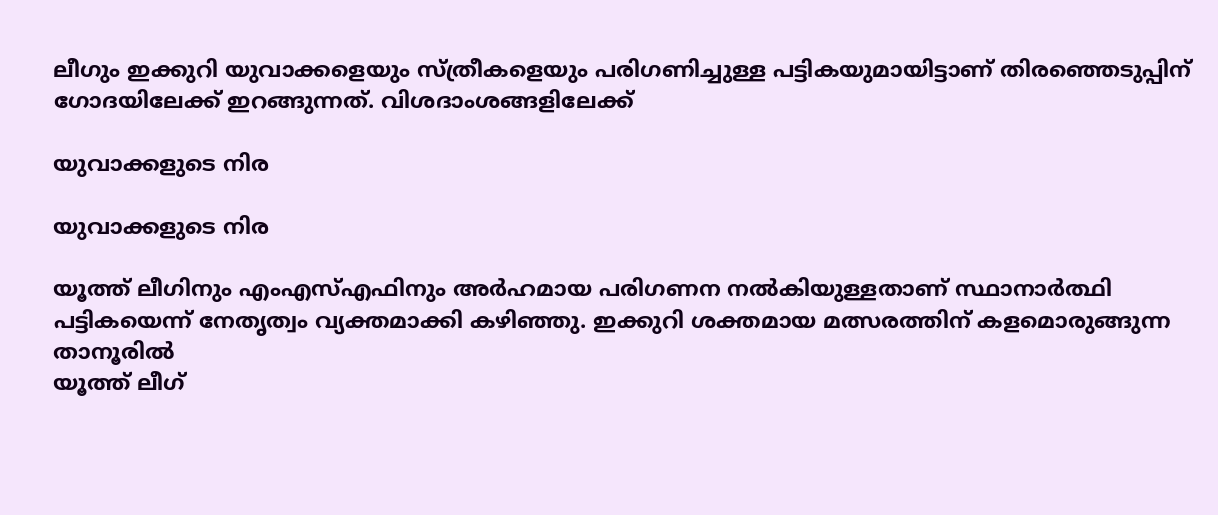ലീഗും ഇക്കുറി യുവാക്കളെയും സ്ത്രീകളെയും പരിഗണിച്ചുള്ള പട്ടികയുമായിട്ടാണ് തിരഞ്ഞെടുപ്പിന് ഗോദയിലേക്ക് ഇറങ്ങുന്നത്. വിശദാംശങ്ങളിലേക്ക്

യുവാക്കളുടെ നിര

യുവാക്കളുടെ നിര

യൂത്ത് ലീഗിനും എംഎസ്എഫിനും അർഹമായ പരിഗണന നൽകിയുള്ളതാണ് സ്ഥാനാർത്ഥി പട്ടികയെന്ന് നേതൃത്വം വ്യക്തമാക്കി കഴിഞ്ഞു. ഇക്കുറി ശക്തമായ മത്സരത്തിന് കളമൊരുങ്ങുന്ന താനൂരിൽ
യൂത്ത് ലീഗ്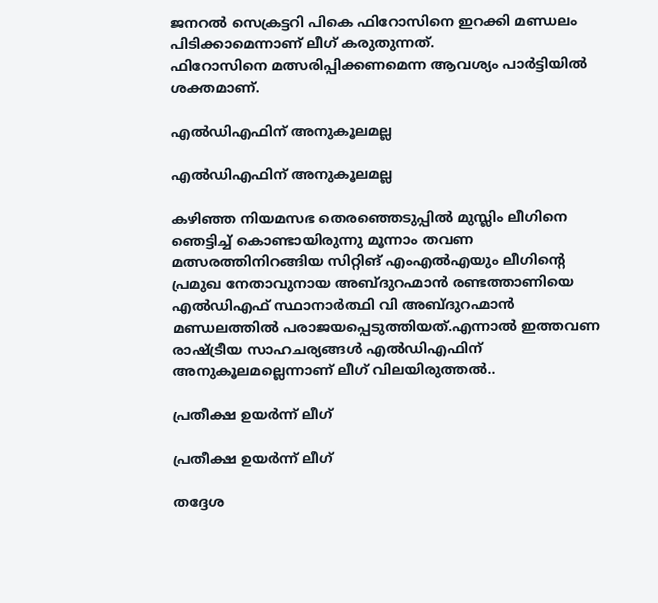ജനറൽ സെക്രട്ടറി പികെ ഫിറോസിനെ ഇറക്കി മണ്ഡലം പിടിക്കാമെന്നാണ് ലീഗ് കരുതുന്നത്.
ഫിറോസിനെ മത്സരിപ്പിക്കണമെന്ന ആവശ്യം പാർട്ടിയിൽ ശക്തമാണ്.

എൽഡിഎഫിന് അനുകൂലമല്ല

എൽഡിഎഫിന് അനുകൂലമല്ല

കഴിഞ്ഞ നിയമസഭ തെരഞ്ഞെടുപ്പില്‍ മുസ്ലിം ലീഗിനെ ഞെട്ടിച്ച് കൊണ്ടായിരുന്നു മൂന്നാം തവണ മത്സരത്തിനിറങ്ങിയ സിറ്റിങ് എംഎല്‍എയും ലീഗിന്റെ പ്രമുഖ നേതാവുനായ അബ്ദുറഹ്മാന്‍ രണ്ടത്താണിയെ എല്‍ഡിഎഫ് സ്ഥാനാര്‍ത്ഥി വി അബ്ദുറഹ്മാൻ മണ്ഡലത്തിൽ പരാജയപ്പെടുത്തിയത്.എന്നാൽ ഇത്തവണ രാഷ്ട്രീയ സാഹചര്യങ്ങൾ എൽഡിഎഫിന് അനുകൂലമല്ലെന്നാണ് ലീഗ് വിലയിരുത്തൽ..

പ്രതീക്ഷ ഉയർന്ന് ലീഗ്

പ്രതീക്ഷ ഉയർന്ന് ലീഗ്

തദ്ദേശ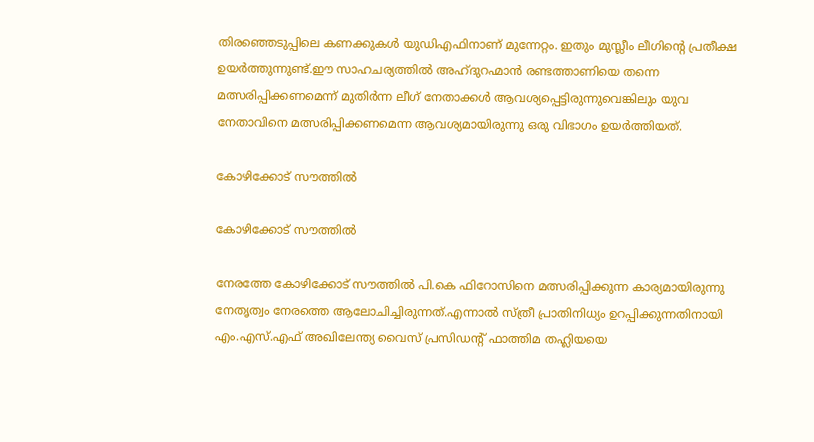തിരഞ്ഞെടുപ്പിലെ കണക്കുകൾ യുഡിഎഫിനാണ് മുന്നേറ്റം. ഇതും മുസ്ലീം ലീഗിന്റെ പ്രതീക്ഷ ഉയർത്തുന്നുണ്ട്.ഈ സാഹചര്യത്തിൽ അഹ്ദുറഹ്മാൻ രണ്ടത്താണിയെ തന്നെ മത്സരിപ്പിക്കണമെന്ന് മുതിർന്ന ലീഗ് നേതാക്കൾ ആവശ്യപ്പെട്ടിരുന്നുവെങ്കിലും യുവ നേതാവിനെ മത്സരിപ്പിക്കണമെന്ന ആവശ്യമായിരുന്നു ഒരു വിഭാഗം ഉയർത്തിയത്.

കോഴിക്കോട് സൗത്തിൽ

കോഴിക്കോട് സൗത്തിൽ

നേരത്തേ കോഴിക്കോട് സൗത്തില്‍ പി.കെ ഫിറോസിനെ മത്സരിപ്പിക്കുന്ന കാര്യമായിരുന്നു നേതൃത്വം നേരത്തെ ആലോചിച്ചിരുന്നത്.എന്നാൽ സ്ത്രീ പ്രാതിനിധ്യം ഉറപ്പിക്കുന്നതിനായി എം.എസ്.എഫ് അഖിലേന്ത്യ വൈസ് പ്രസിഡന്റ് ഫാത്തിമ തഹ്ലിയയെ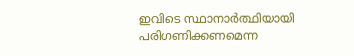ഇവിടെ സ്ഥാനാർത്ഥിയായി പരിഗണിക്കണമെന്ന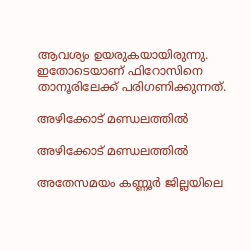ആവശ്യം ഉയരുകയായിരുന്നു. ഇതോടെയാണ് ഫിറോസിനെ താനൂരിലേക്ക് പരിഗണിക്കുന്നത്.

അഴിക്കോട് മണ്ഡലത്തിൽ

അഴിക്കോട് മണ്ഡലത്തിൽ

അതേസമയം കണ്ണൂർ ജില്ലയിലെ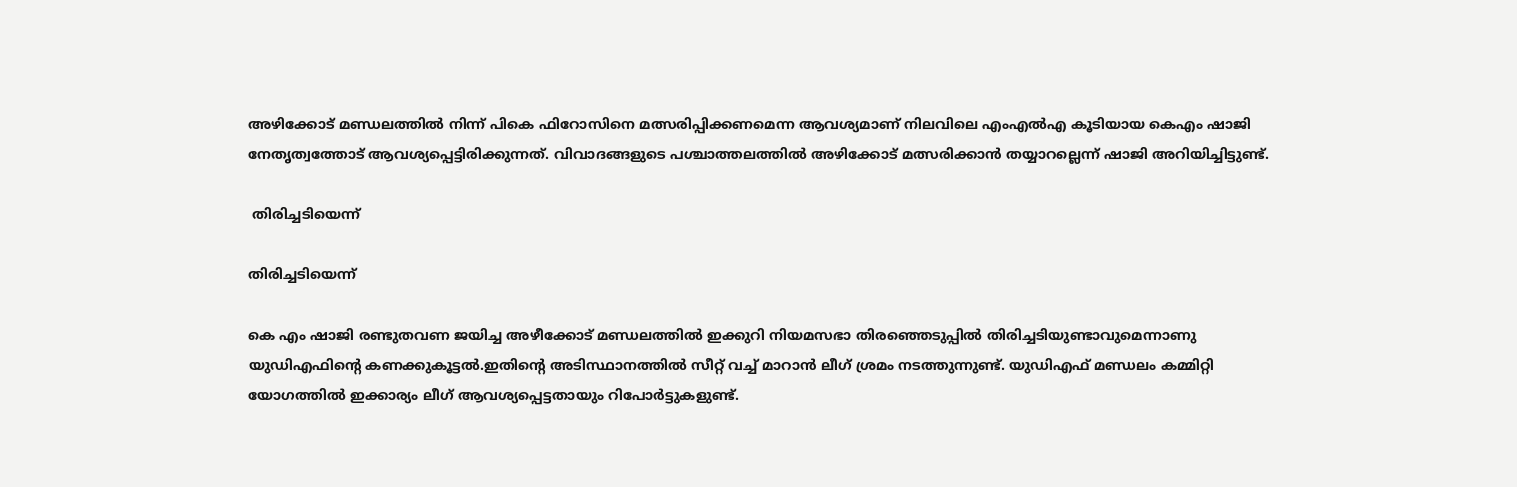അഴിക്കോട് മണ്ഡലത്തിൽ നിന്ന് പികെ ഫിറോസിനെ മത്സരിപ്പിക്കണമെന്ന ആവശ്യമാണ് നിലവിലെ എംഎൽഎ കൂടിയായ കെഎം ഷാജി നേതൃത്വത്തോട് ആവശ്യപ്പെട്ടിരിക്കുന്നത്. വിവാദങ്ങളുടെ പശ്ചാത്തലത്തിൽ അഴിക്കോട് മത്സരിക്കാൻ തയ്യാറല്ലെന്ന് ഷാജി അറിയിച്ചിട്ടുണ്ട്.

 തിരിച്ചടിയെന്ന്

തിരിച്ചടിയെന്ന്

കെ എം ഷാജി രണ്ടുതവണ ജയിച്ച അഴീക്കോട് മണ്ഡലത്തില്‍ ഇക്കുറി നിയമസഭാ തിരഞ്ഞെടുപ്പില്‍ തിരിച്ചടിയുണ്ടാവുമെന്നാണു യുഡിഎഫിന്റെ കണക്കുകൂട്ടല്‍.ഇതിന്റെ അടിസ്ഥാനത്തില്‍ സീറ്റ് വച്ച് മാറാന്‍ ലീഗ് ശ്രമം നടത്തുന്നുണ്ട്. യുഡിഎഫ് മണ്ഡലം കമ്മിറ്റി യോഗത്തില്‍ ഇക്കാര്യം ലീഗ് ആവശ്യപ്പെട്ടതായും റിപോര്‍ട്ടുകളുണ്ട്.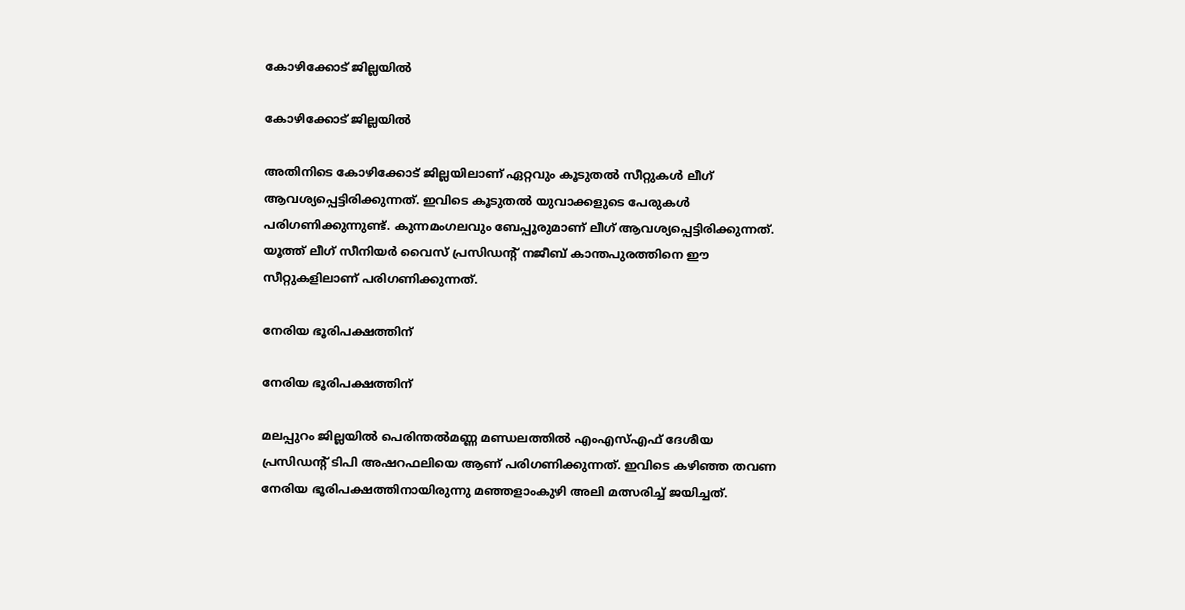കോഴിക്കോട് ജില്ലയിൽ

കോഴിക്കോട് ജില്ലയിൽ

അതിനിടെ കോഴിക്കോട് ജില്ലയിലാണ് ഏറ്റവും കൂടുതൽ സീറ്റുകൾ ലീഗ് ആവശ്യപ്പെട്ടിരിക്കുന്നത്. ഇവിടെ കൂടുതൽ യുവാക്കളുടെ പേരുകൾ പരിഗണിക്കുന്നുണ്ട്. കുന്നമംഗലവും ബേപ്പൂരുമാണ് ലീഗ് ആവശ്യപ്പെട്ടിരിക്കുന്നത്. യൂത്ത് ലീഗ് സീനിയര്‍ വൈസ് പ്രസിഡന്റ് നജീബ് കാന്തപുരത്തിനെ ഈ സീറ്റുകളിലാണ് പരിഗണിക്കുന്നത്.

നേരിയ ഭൂരിപക്ഷത്തിന്

നേരിയ ഭൂരിപക്ഷത്തിന്

മലപ്പുറം ജില്ലയിൽ പെരിന്തൽമണ്ണ മണ്ഡലത്തിൽ എംഎസ്എഫ് ദേശീയ പ്രസിഡന്റ് ടിപി അഷറഫലിയെ ആണ് പരിഗണിക്കുന്നത്. ഇവിടെ കഴിഞ്ഞ തവണ നേരിയ ഭൂരിപക്ഷത്തിനായിരുന്നു മഞ്ഞളാംകുഴി അലി മത്സരിച്ച് ജയിച്ചത്.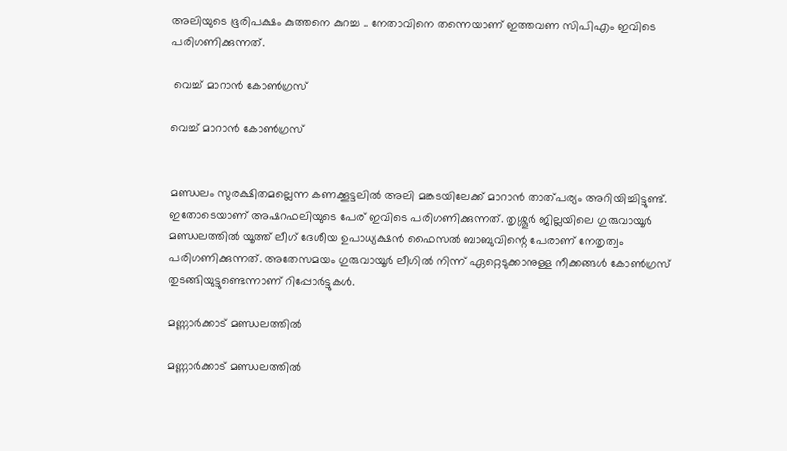അലിയുടെ ഭൂരിപക്ഷം കുത്തനെ കുറച്ച .. നേതാവിനെ തന്നെയാണ് ഇത്തവണ സിപിഎം ഇവിടെ പരിഗണിക്കുന്നത്.

 വെച്ച് മാറാൻ കോൺഗ്രസ്

വെച്ച് മാറാൻ കോൺഗ്രസ്


മണ്ഡലം സുരക്ഷിതമല്ലെന്ന കണക്കൂട്ടലിൽ അലി മങ്കടയിലേക്ക് മാറാൻ താത്പര്യം അറിയിച്ചിട്ടുണ്ട്. ഇതോടെയാണ് അഷറഫലിയുടെ പേര് ഇവിടെ പരിഗണിക്കുന്നത്. തൃശ്ശൂർ ജില്ലയിലെ ഗുരുവായൂർ മണ്ഡലത്തിൽ യൂത്ത് ലീഗ് ദേശീയ ഉപാധ്യക്ഷന്‍ ഫൈസല്‍ ബാബുവിന്റെ പേരാണ് നേതൃത്വം പരിഗണിക്കുന്നത്. അതേസമയം ഗുരുവായൂർ ലീഗിൽ നിന്ന് ഏറ്റെടുക്കാനുള്ള നീക്കങ്ങൾ കോൺഗ്രസ് തുടങ്ങിയുട്ടുണ്ടെന്നാണ് റിപ്പോർട്ടുകൾ.

മണ്ണാർക്കാട് മണ്ഡലത്തിൽ

മണ്ണാർക്കാട് മണ്ഡലത്തിൽ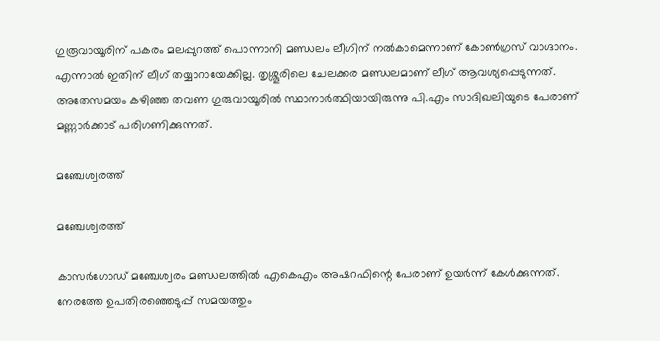ഗുരൂവായൂരിന് പകരം മലപ്പുറത്ത് പൊന്നാനി മണ്ഡലം ലീഗിന് നൽകാമെന്നാണ് കോൺഗ്രസ് വാഗ്ദാനം. എന്നാൽ ഇതിന് ലീഗ് തയ്യാറായേക്കില്ല. തൃശ്ശൂരിലെ ചേലക്കര മണ്ഡലമാണ് ലീഗ് ആവശ്യപ്പെടുന്നത്. അതേസമയം കഴിഞ്ഞ തവണ ഗുരുവായൂരില്‍ സ്ഥാനാര്‍ത്ഥിയായിരുന്നു പി.എം സാദിഖലിയുടെ പേരാണ് മണ്ണാർക്കാട് പരിഗണിക്കുന്നത്.

മഞ്ചേശ്വരത്ത്

മഞ്ചേശ്വരത്ത്

കാസർഗോഡ് മഞ്ചേശ്വരം മണ്ഡലത്തിൽ എകെഎം അഷറഫിന്റെ പേരാണ് ഉയർന്ന് കേൾക്കുന്നത്. നേരത്തേ ഉപതിരഞ്ഞെടുപ്പ് സമയത്തും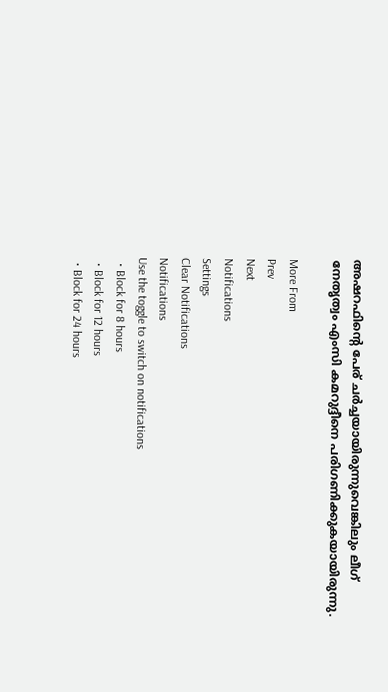അഷറഫിന്റെ പേര് ചർച്ചയായിരുന്നുവെങ്കിലും ലീഗ് നേതൃത്വം എംസി കമറുദ്ദീനെ പരിഗണിക്കുകയായിരുന്നു.

More From
Prev
Next
Notifications
Settings
Clear Notifications
Notifications
Use the toggle to switch on notifications
  • Block for 8 hours
  • Block for 12 hours
  • Block for 24 hours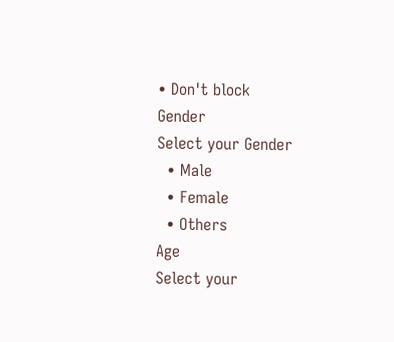• Don't block
Gender
Select your Gender
  • Male
  • Female
  • Others
Age
Select your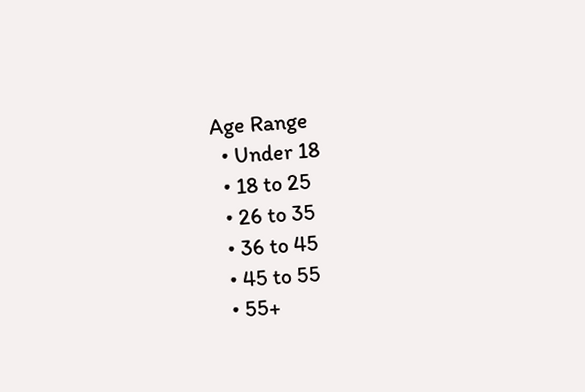Age Range
  • Under 18
  • 18 to 25
  • 26 to 35
  • 36 to 45
  • 45 to 55
  • 55+